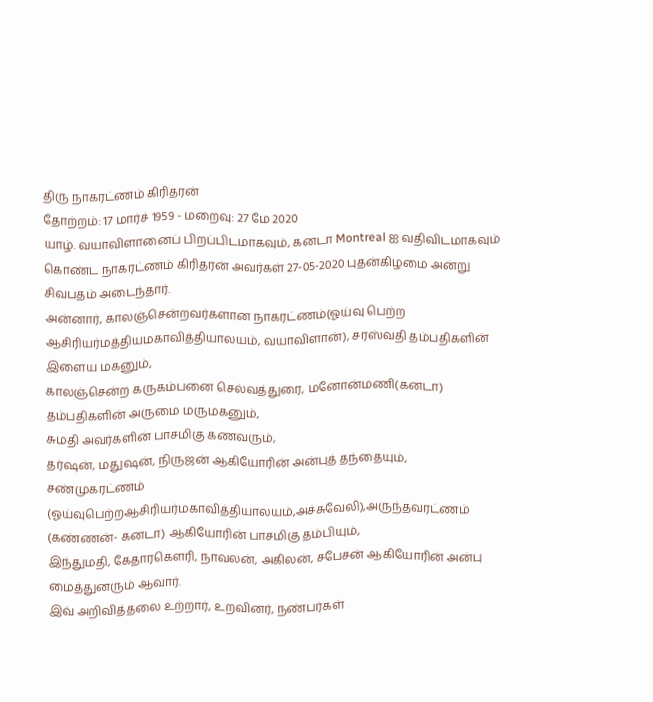திரு நாகரட்ணம் கிரிதரன்
தோற்றம்: 17 மார்ச் 1959 - மறைவு: 27 மே 2020
யாழ். வயாவிளானைப் பிறப்பிடமாகவும், கனடா Montreal ஐ வதிவிடமாகவும் கொண்ட நாகரட்ணம் கிரிதரன் அவர்கள் 27-05-2020 புதன்கிழமை அன்று சிவபதம் அடைந்தார்.
அன்னார், காலஞ்சென்றவர்களான நாகரட்ணம்(ஓய்வு பெற்ற ஆசிரியர்மத்தியமகாவித்தியாலயம், வயாவிளான்), சரஸ்வதி தம்பதிகளின் இளைய மகனும்,
காலஞ்சென்ற கருகம்பனை செல்வத்துரை, மனோன்மணி(கனடா) தம்பதிகளின் அருமை மருமகனும்,
சுமதி அவர்களின் பாசமிகு கணவரும்,
தர்ஷன், மதுஷன், நிருஜன் ஆகியோரின் அன்புத் தந்தையும்,
சண்முகரட்ணம் (ஓய்வுபெற்றஆசிரியர்மகாவித்தியாலயம்,அச்சுவேலி),அருந்தவரட்ணம்
(கண்ணன்- கனடா) ஆகியோரின் பாசமிகு தம்பியும்,
இந்துமதி, கேதாரகெளரி, நாவலன், அகிலன், சபேசன் ஆகியோரின் அன்பு மைத்துனரும் ஆவார்.
இவ் அறிவித்தலை உற்றார், உறவினர், நண்பர்கள்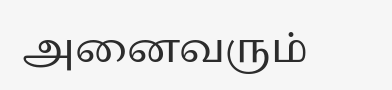அனைவரும்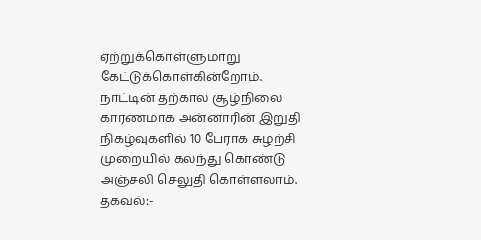ஏற்றுக்கொள்ளுமாறு கேட்டுக்கொள்கின்றோம்.
நாட்டின் தற்கால சூழ்நிலை காரணமாக அன்னாரின் இறுதி நிகழ்வுகளில் 10 பேராக சுழற்சி முறையில் கலந்து கொண்டு அஞ்சலி செலுதி கொள்ளலாம்.
தகவல்:-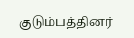குடும்பத்தினர்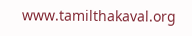www.tamilthakaval.org